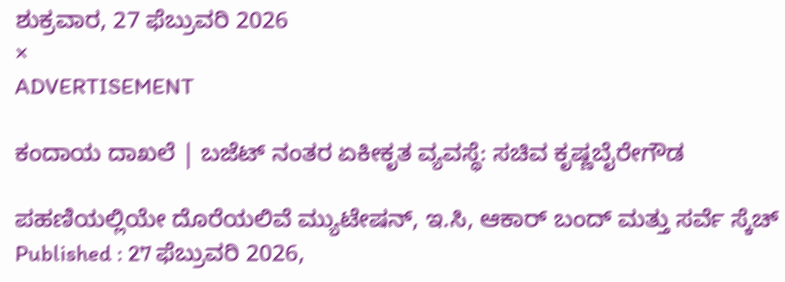ಶುಕ್ರವಾರ, 27 ಫೆಬ್ರುವರಿ 2026
×
ADVERTISEMENT

ಕಂದಾಯ ದಾಖಲೆ | ಬಜೆಟ್‌ ನಂತರ ಏಕೀಕೃತ ವ್ಯವಸ್ಥೆ: ಸಚಿವ ಕೃಷ್ಣಬೈರೇಗೌಡ

ಪಹಣಿಯಲ್ಲಿಯೇ ದೊರೆಯಲಿವೆ ಮ್ಯುಟೇಷನ್, ಇ.ಸಿ, ಆಕಾರ್ ಬಂದ್ ಮತ್ತು ಸರ್ವೆ ಸ್ಕೆಚ್‌
Published : 27 ಫೆಬ್ರುವರಿ 2026,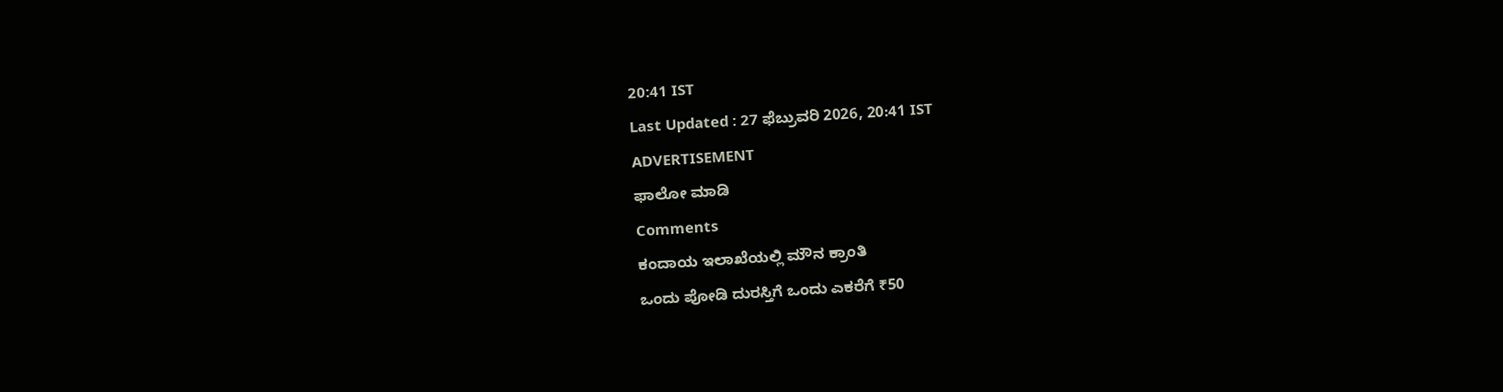20:41 IST
Last Updated : 27 ಫೆಬ್ರುವರಿ 2026, 20:41 IST
ADVERTISEMENT
ಫಾಲೋ ಮಾಡಿ
Comments
ಕಂದಾಯ ಇಲಾಖೆಯಲ್ಲಿ ಮೌನ ಕ್ರಾಂತಿ
ಒಂದು ಪೋಡಿ ದುರಸ್ತಿಗೆ ಒಂದು ಎಕರೆಗೆ ₹50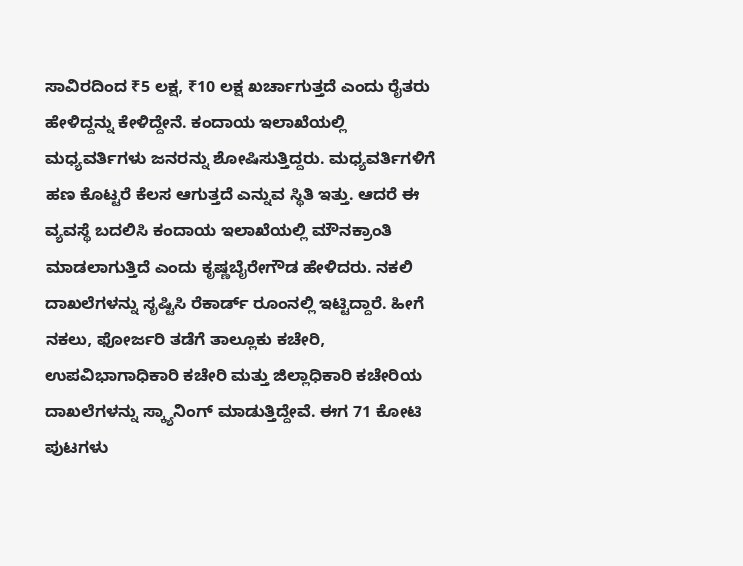ಸಾವಿರದಿಂದ ₹5 ಲಕ್ಷ, ₹10 ಲಕ್ಷ ಖರ್ಚಾಗುತ್ತದೆ ಎಂದು ರೈತರು ಹೇಳಿದ್ದನ್ನು ಕೇಳಿದ್ದೇನೆ. ಕಂದಾಯ ಇಲಾಖೆಯಲ್ಲಿ ಮಧ್ಯವರ್ತಿಗಳು ಜನರನ್ನು ಶೋಷಿಸುತ್ತಿದ್ದರು. ಮಧ್ಯವರ್ತಿಗಳಿಗೆ ಹಣ ಕೊಟ್ಟರೆ ಕೆಲಸ ಆಗುತ್ತದೆ ಎನ್ನುವ ಸ್ಥಿತಿ ಇತ್ತು. ಆದರೆ ಈ ವ್ಯವಸ್ಥೆ ಬದಲಿಸಿ ಕಂದಾಯ ಇಲಾಖೆಯಲ್ಲಿ ಮೌನಕ್ರಾಂತಿ ಮಾಡಲಾಗುತ್ತಿದೆ ಎಂದು ಕೃಷ್ಣಬೈರೇಗೌಡ ಹೇಳಿದರು. ನಕಲಿ ದಾಖಲೆಗಳನ್ನು ಸೃಷ್ಟಿಸಿ ರೆಕಾರ್ಡ್ ರೂಂನಲ್ಲಿ ಇಟ್ಟಿದ್ದಾರೆ. ಹೀಗೆ ನಕಲು, ಫೋರ್ಜರಿ ತಡೆಗೆ ತಾಲ್ಲೂಕು ಕಚೇರಿ, ಉಪವಿಭಾಗಾಧಿಕಾರಿ ಕಚೇರಿ ಮತ್ತು ಜಿಲ್ಲಾಧಿಕಾರಿ ಕಚೇರಿಯ ದಾಖಲೆಗಳನ್ನು ಸ್ಕ್ಯಾನಿಂಗ್ ಮಾಡುತ್ತಿದ್ದೇವೆ. ಈಗ 71 ಕೋಟಿ ಪುಟಗಳು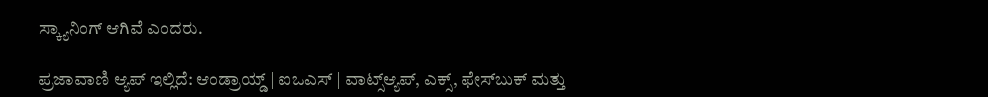ಸ್ಕ್ಯಾನಿಂಗ್ ಆಗಿವೆ ಎಂದರು.

ಪ್ರಜಾವಾಣಿ ಆ್ಯಪ್ ಇಲ್ಲಿದೆ: ಆಂಡ್ರಾಯ್ಡ್ | ಐಒಎಸ್ | ವಾಟ್ಸ್ಆ್ಯಪ್, ಎಕ್ಸ್, ಫೇಸ್‌ಬುಕ್ ಮತ್ತು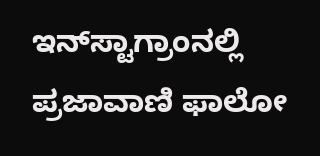ಇನ್‌ಸ್ಟಾಗ್ರಾಂನಲ್ಲಿ ಪ್ರಜಾವಾಣಿ ಫಾಲೋ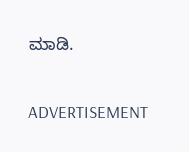ಮಾಡಿ.

ADVERTISEMENT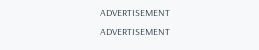ADVERTISEMENT
ADVERTISEMENT